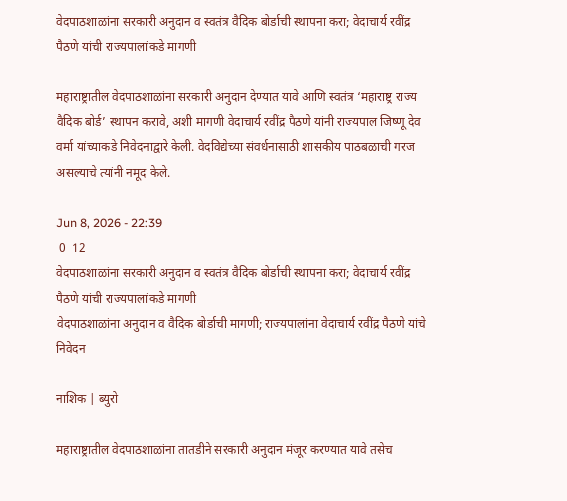वेदपाठशाळांना सरकारी अनुदान व स्वतंत्र वैदिक बोर्डाची स्थापना करा; वेदाचार्य रवींद्र पैठणे यांची राज्यपालांकडे मागणी

महाराष्ट्रातील वेदपाठशाळांना सरकारी अनुदान देण्यात यावे आणि स्वतंत्र ‘महाराष्ट्र राज्य वैदिक बोर्ड’ स्थापन करावे, अशी मागणी वेदाचार्य रवींद्र पैठणे यांनी राज्यपाल जिष्णू देव वर्मा यांच्याकडे निवेदनाद्वारे केली. वेदविद्येच्या संवर्धनासाठी शासकीय पाठबळाची गरज असल्याचे त्यांनी नमूद केले.

Jun 8, 2026 - 22:39
 0  12
वेदपाठशाळांना सरकारी अनुदान व स्वतंत्र वैदिक बोर्डाची स्थापना करा; वेदाचार्य रवींद्र पैठणे यांची राज्यपालांकडे मागणी
वेदपाठशाळांना अनुदान व वैदिक बोर्डाची मागणी; राज्यपालांना वेदाचार्य रवींद्र पैठणे यांचे निवेदन

नाशिक | ब्युरो

महाराष्ट्रातील वेदपाठशाळांना तातडीने सरकारी अनुदान मंजूर करण्यात यावे तसेच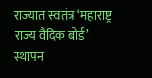राज्यात स्वतंत्र ‘महाराष्ट्र राज्य वैदिक बोर्ड’ स्थापन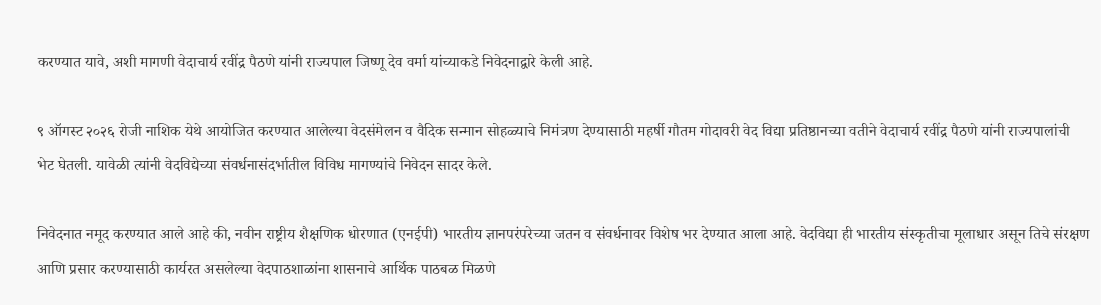करण्यात यावे, अशी मागणी वेदाचार्य रवींद्र पैठणे यांनी राज्यपाल जिष्णू देव वर्मा यांच्याकडे निवेदनाद्वारे केली आहे.

९ ऑगस्ट २०२६ रोजी नाशिक येथे आयोजित करण्यात आलेल्या वेदसंमेलन व वैदिक सन्मान सोहळ्याचे निमंत्रण देण्यासाठी महर्षी गौतम गोदावरी वेद विद्या प्रतिष्ठानच्या वतीने वेदाचार्य रवींद्र पैठणे यांनी राज्यपालांची भेट घेतली. यावेळी त्यांनी वेदविद्येच्या संवर्धनासंदर्भातील विविध मागण्यांचे निवेदन सादर केले.

निवेदनात नमूद करण्यात आले आहे की, नवीन राष्ट्रीय शैक्षणिक धोरणात (एनईपी) भारतीय ज्ञानपरंपरेच्या जतन व संवर्धनावर विशेष भर देण्यात आला आहे. वेदविद्या ही भारतीय संस्कृतीचा मूलाधार असून तिचे संरक्षण आणि प्रसार करण्यासाठी कार्यरत असलेल्या वेदपाठशाळांना शासनाचे आर्थिक पाठबळ मिळणे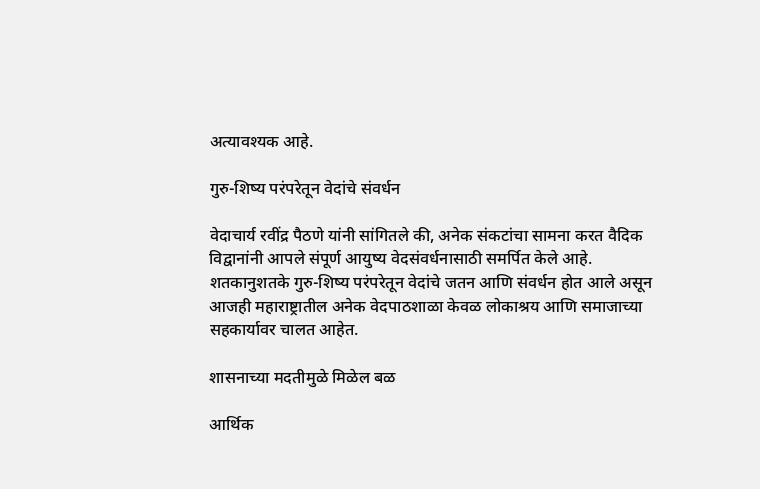अत्यावश्यक आहे.

गुरु-शिष्य परंपरेतून वेदांचे संवर्धन

वेदाचार्य रवींद्र पैठणे यांनी सांगितले की, अनेक संकटांचा सामना करत वैदिक विद्वानांनी आपले संपूर्ण आयुष्य वेदसंवर्धनासाठी समर्पित केले आहे. शतकानुशतके गुरु-शिष्य परंपरेतून वेदांचे जतन आणि संवर्धन होत आले असून आजही महाराष्ट्रातील अनेक वेदपाठशाळा केवळ लोकाश्रय आणि समाजाच्या सहकार्यावर चालत आहेत.

शासनाच्या मदतीमुळे मिळेल बळ

आर्थिक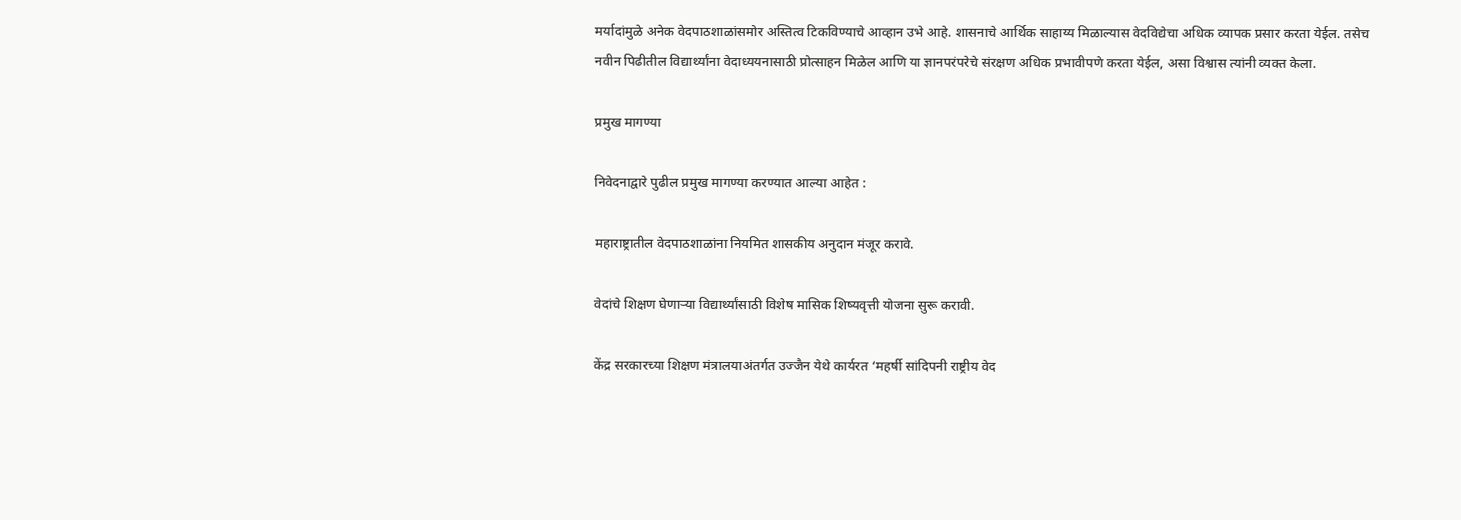मर्यादांमुळे अनेक वेदपाठशाळांसमोर अस्तित्व टिकविण्याचे आव्हान उभे आहे. शासनाचे आर्थिक साहाय्य मिळाल्यास वेदविद्येचा अधिक व्यापक प्रसार करता येईल. तसेच नवीन पिढीतील विद्यार्थ्यांना वेदाध्ययनासाठी प्रोत्साहन मिळेल आणि या ज्ञानपरंपरेचे संरक्षण अधिक प्रभावीपणे करता येईल, असा विश्वास त्यांनी व्यक्त केला.

प्रमुख मागण्या

निवेदनाद्वारे पुढील प्रमुख मागण्या करण्यात आल्या आहेत :

महाराष्ट्रातील वेदपाठशाळांना नियमित शासकीय अनुदान मंजूर करावे.

वेदांचे शिक्षण घेणाऱ्या विद्यार्थ्यांसाठी विशेष मासिक शिष्यवृत्ती योजना सुरू करावी.

केंद्र सरकारच्या शिक्षण मंत्रालयाअंतर्गत उज्जैन येथे कार्यरत ‘महर्षी सांदिपनी राष्ट्रीय वेद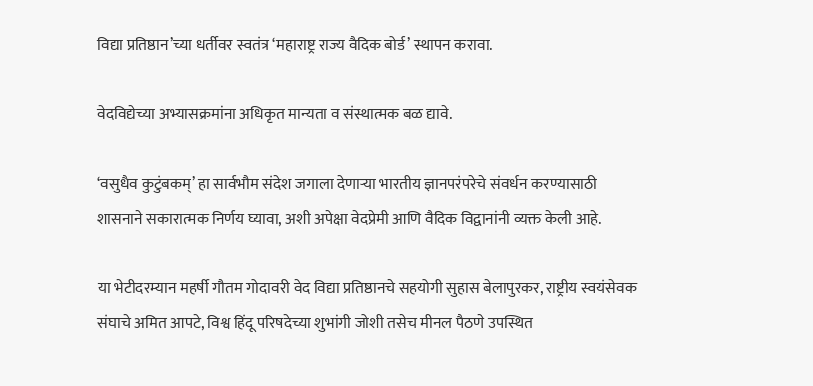विद्या प्रतिष्ठान’च्या धर्तीवर स्वतंत्र ‘महाराष्ट्र राज्य वैदिक बोर्ड’ स्थापन करावा.

वेदविद्येच्या अभ्यासक्रमांना अधिकृत मान्यता व संस्थात्मक बळ द्यावे.

‘वसुधैव कुटुंबकम्’ हा सार्वभौम संदेश जगाला देणाऱ्या भारतीय ज्ञानपरंपरेचे संवर्धन करण्यासाठी शासनाने सकारात्मक निर्णय घ्यावा, अशी अपेक्षा वेदप्रेमी आणि वैदिक विद्वानांनी व्यक्त केली आहे.

या भेटीदरम्यान महर्षी गौतम गोदावरी वेद विद्या प्रतिष्ठानचे सहयोगी सुहास बेलापुरकर, राष्ट्रीय स्वयंसेवक संघाचे अमित आपटे, विश्व हिंदू परिषदेच्या शुभांगी जोशी तसेच मीनल पैठणे उपस्थित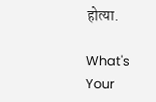होत्या.

What's Your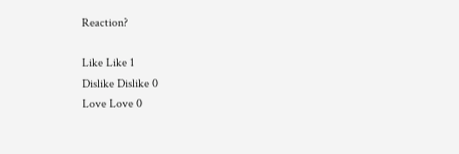Reaction?

Like Like 1
Dislike Dislike 0
Love Love 0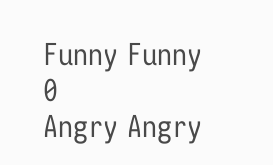Funny Funny 0
Angry Angry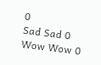0
Sad Sad 0
Wow Wow 0